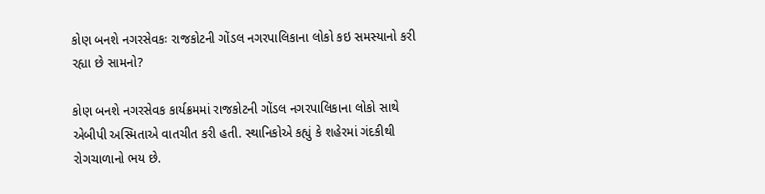કોણ બનશે નગરસેવકઃ રાજકોટની ગોંડલ નગરપાલિકાના લોકો કઇ સમસ્યાનો કરી રહ્યા છે સામનો?

કોણ બનશે નગરસેવક કાર્યક્રમમાં રાજકોટની ગોંડલ નગરપાલિકાના લોકો સાથે એબીપી અસ્મિતાએ વાતચીત કરી હતી. સ્થાનિકોએ કહ્યું કે શહેરમાં ગંદકીથી રોગચાળાનો ભય છે.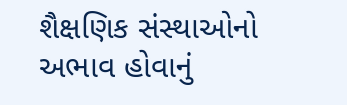શૈક્ષણિક સંસ્થાઓનો અભાવ હોવાનું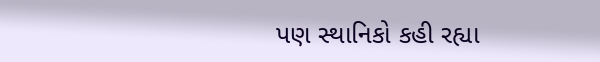પણ સ્થાનિકો કહી રહ્યા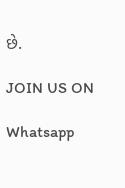છે.

JOIN US ON

Whatsapp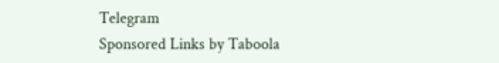Telegram
Sponsored Links by Taboola